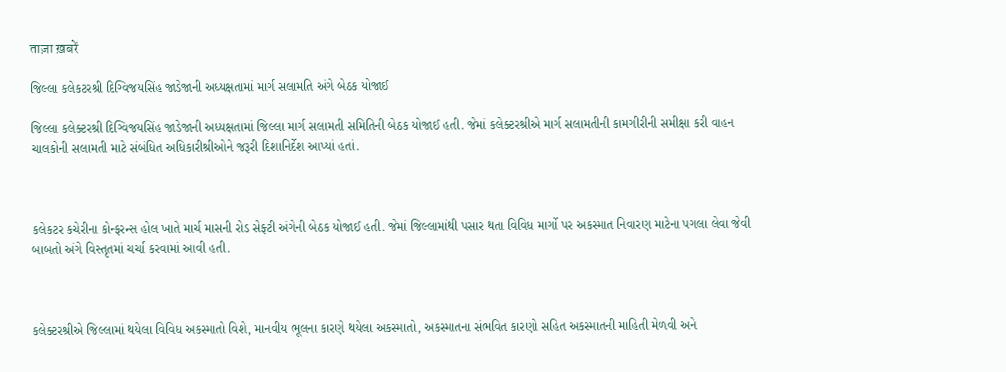ताज़ा ख़बरें

જિલ્લા કલેકટરશ્રી દિગ્વિજયસિંહ જાડેજાની અધ્યક્ષતામાં માર્ગ સલામતિ અંગે બેઠક યોજાઈ

જિલ્લા કલેક્ટરશ્રી દિગ્વિજયસિંહ જાડેજાની અધ્યક્ષતામાં જિલ્લા માર્ગ સલામતી સમિતિની બેઠક યોજાઈ હતી. જેમાં કલેક્ટરશ્રીએ માર્ગ સલામતીની કામગીરીની સમીક્ષા કરી વાહન ચાલકોની સલામતી માટે સંબંધિત અધિકારીશ્રીઓને જરૂરી દિશાનિર્દેશ આપ્યાં હતાં.



કલેકટર કચેરીના કોન્ફરન્સ હોલ ખાતે માર્ચ માસની રોડ સેફ્ટી અંગેની બેઠક યોજાઈ હતી. જેમાં જિલ્લામાંથી પસાર થતા વિવિધ માર્ગો પર અકસ્માત નિવારણ માટેના પગલા લેવા જેવી બાબતો અંગે વિસ્તૃતમાં ચર્ચા કરવામાં આવી હતી.



કલેક્ટરશ્રીએ જિલ્લામાં થયેલા વિવિધ અકસ્માતો વિશે, માનવીય ભૂલના કારણે થયેલા અકસ્માતો, અકસ્માતના સંભવિત કારણો સહિત અકસ્માતની માહિતી મેળવી અને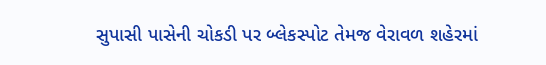સુપાસી પાસેની ચોકડી પર બ્લેકસ્પોટ તેમજ વેરાવળ શહેરમાં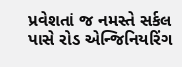પ્રવેશતાં જ નમસ્તે સર્કલ પાસે રોડ એન્જિનિયરિંગ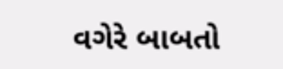વગેરે બાબતો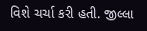વિશે ચર્ચા કરી હતી. જીલ્લા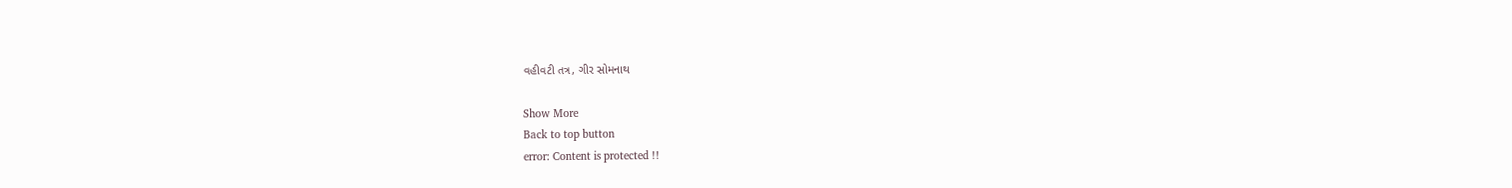વહીવટી તત્ર, ગીર સોમનાથ

Show More
Back to top button
error: Content is protected !!